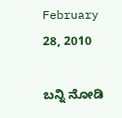February 28, 2010

ಬನ್ನಿ ನೋಡಿ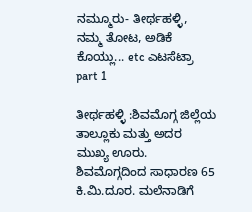ನಮ್ಮೂರು- ತೀರ್ಥಹಳ್ಳಿ, ನಮ್ಮ ತೋಟ, ಅಡಿಕೆ ಕೊಯ್ಲು... etc ಎಟಸೆಟ್ರಾ part 1

ತೀರ್ಥಹಳ್ಳಿ :ಶಿವಮೊಗ್ಗ ಜಿಲ್ಲೆಯ ತಾಲ್ಲೂಕು ಮತ್ತು ಅದರ ಮುಖ್ಯ ಊರು. ಶಿವಮೊಗ್ಗದಿಂದ ಸಾಧಾರಣ 65 ಕಿ.ಮಿ.ದೂರ. ಮಲೆನಾಡಿಗೆ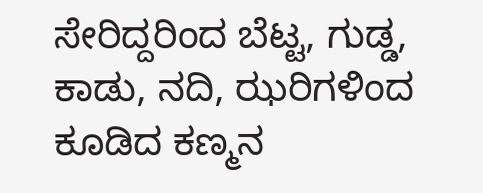ಸೇರಿದ್ದರಿಂದ ಬೆಟ್ಟ, ಗುಡ್ಡ, ಕಾಡು, ನದಿ, ಝರಿಗಳಿಂದ ಕೂಡಿದ ಕಣ್ಮನ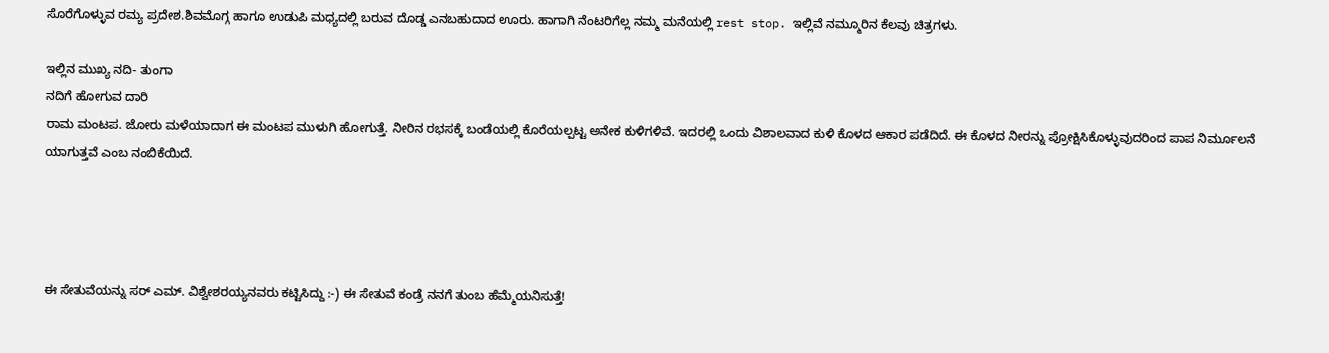ಸೊರೆಗೊಳ್ಳುವ ರಮ್ಯ ಪ್ರದೇಶ.ಶಿವಮೊಗ್ಗ ಹಾಗೂ ಉಡುಪಿ ಮಧ್ಯದಲ್ಲಿ ಬರುವ ದೊಡ್ಡ ಎನಬಹುದಾದ ಊರು. ಹಾಗಾಗಿ ನೆಂಟರಿಗೆಲ್ಲ ನಮ್ಮ ಮನೆಯಲ್ಲಿ rest stop. ಇಲ್ಲಿವೆ ನಮ್ಮೂರಿನ ಕೆಲವು ಚಿತ್ರಗಳು.

ಇಲ್ಲಿನ ಮುಖ್ಯ ನದಿ- ತುಂಗಾ
ನದಿಗೆ ಹೋಗುವ ದಾರಿ
ರಾಮ ಮಂಟಪ. ಜೋರು ಮಳೆಯಾದಾಗ ಈ ಮಂಟಪ ಮುಳುಗಿ ಹೋಗುತ್ತೆ. ನೀರಿನ ರಭಸಕ್ಕೆ ಬಂಡೆಯಲ್ಲಿ ಕೊರೆಯಲ್ಪಟ್ಟ ಅನೇಕ ಕುಳಿಗಳಿವೆ. ಇದರಲ್ಲಿ ಒಂದು ವಿಶಾಲವಾದ ಕುಳಿ ಕೊಳದ ಆಕಾರ ಪಡೆದಿದೆ. ಈ ಕೊಳದ ನೀರನ್ನು ಪ್ರೋಕ್ಷಿಸಿಕೊಳ್ಳುವುದರಿಂದ ಪಾಪ ನಿರ್ಮೂಲನೆ ಯಾಗುತ್ತವೆ ಎಂಬ ನಂಬಿಕೆಯಿದೆ.




ಈ ಸೇತುವೆಯನ್ನು ಸರ್ ಎಮ್. ವಿಶ್ವೇಶರಯ್ಯನವರು ಕಟ್ಟಿಸಿದ್ದು :-) ಈ ಸೇತುವೆ ಕಂಡ್ರೆ ನನಗೆ ತುಂಬ ಹೆಮ್ಮೆಯನಿಸುತ್ತೆ!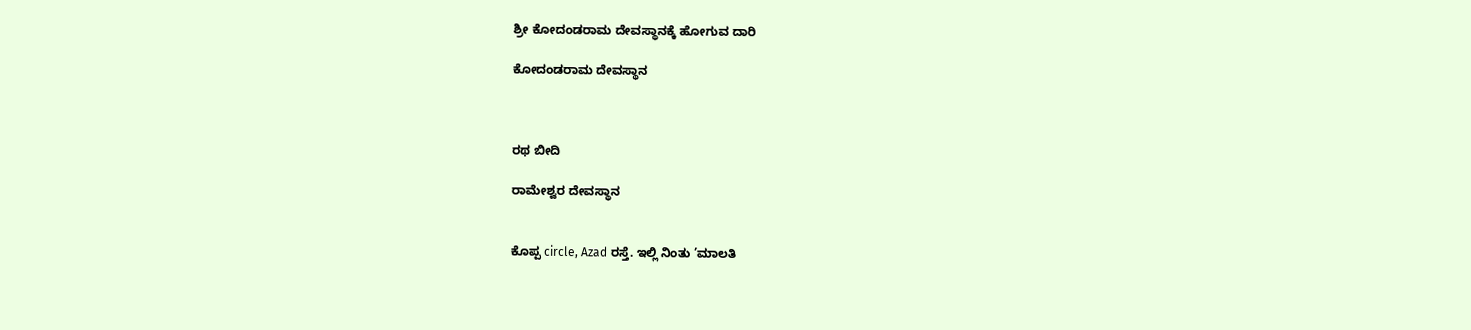ಶ್ರೀ ಕೋದಂಡರಾಮ ದೇವಸ್ಥಾನಕ್ಕೆ ಹೋಗುವ ದಾರಿ

ಕೋದಂಡರಾಮ ದೇವಸ್ಥಾನ



ರಥ ಬೀದಿ

ರಾಮೇಶ್ವರ ದೇವಸ್ಥಾನ


ಕೊಪ್ಪ circle, Azad ರಸ್ತೆ. ಇಲ್ಲಿ ನಿಂತು ’ಮಾಲತಿ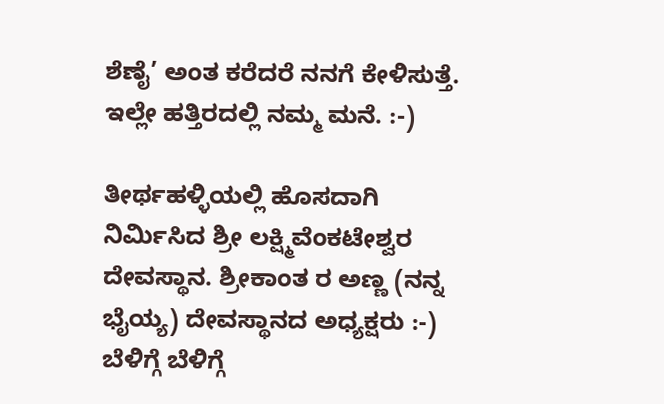ಶೆಣೈ’ ಅಂತ ಕರೆದರೆ ನನಗೆ ಕೇಳಿಸುತ್ತೆ. ಇಲ್ಲೇ ಹತ್ತಿರದಲ್ಲಿ ನಮ್ಮ ಮನೆ. :-)

ತೀರ್ಥಹಳ್ಳಿಯಲ್ಲಿ ಹೊಸದಾಗಿ ನಿರ್ಮಿಸಿದ ಶ್ರೀ ಲಕ್ಷ್ಮಿವೆಂಕಟೇಶ್ವರ ದೇವಸ್ಥಾನ. ಶ್ರೀಕಾಂತ ರ ಅಣ್ಣ (ನನ್ನ ಭೈಯ್ಯ) ದೇವಸ್ಥಾನದ ಅಧ್ಯಕ್ಷರು :-) ಬೆಳಿಗ್ಗೆ ಬೆಳಿಗ್ಗೆ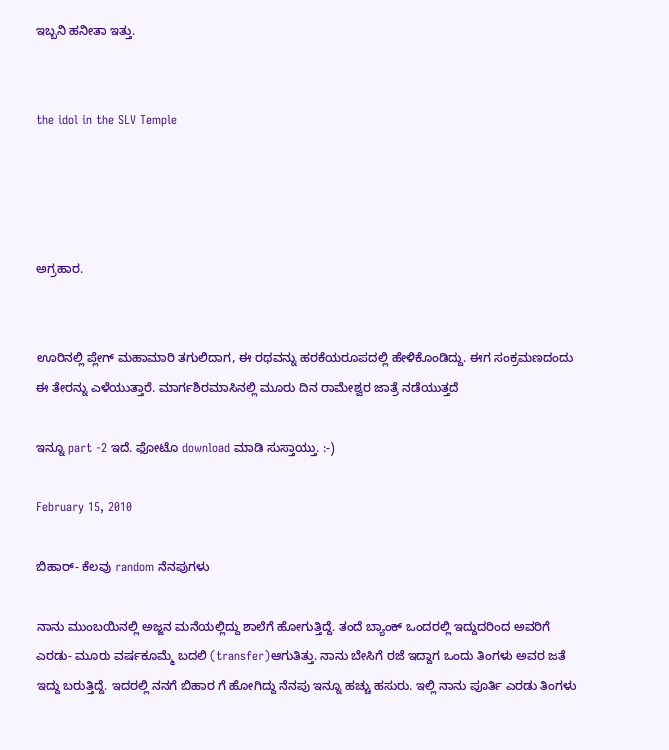ಇಬ್ಬನಿ ಹನೀತಾ ಇತ್ತು.


the idol in the SLV Temple




ಅಗ್ರಹಾರ.


ಊರಿನಲ್ಲಿ ಪ್ಲೇಗ್ ಮಹಾಮಾರಿ ತಗುಲಿದಾಗ, ಈ ರಥವನ್ನು ಹರಕೆಯರೂಪದಲ್ಲಿ ಹೇಳಿಕೊಂಡಿದ್ದು. ಈಗ ಸಂಕ್ರಮಣದಂದು ಈ ತೇರನ್ನು ಎಳೆಯುತ್ತಾರೆ. ಮಾರ್ಗಶಿರಮಾಸಿನಲ್ಲಿ ಮೂರು ದಿನ ರಾಮೇಶ್ವರ ಜಾತ್ರೆ ನಡೆಯುತ್ತದೆ

ಇನ್ನೂ part -2 ಇದೆ. ಫೋಟೊ download ಮಾಡಿ ಸುಸ್ತಾಯ್ತು. :-)

February 15, 2010

ಬಿಹಾರ್- ಕೆಲವು random ನೆನಪುಗಳು

ನಾನು ಮುಂಬಯಿನಲ್ಲಿ ಅಜ್ಜನ ಮನೆಯಲ್ಲಿದ್ದು ಶಾಲೆಗೆ ಹೋಗುತ್ತಿದ್ದೆ. ತಂದೆ ಬ್ಯಾಂಕ್ ಒಂದರಲ್ಲಿ ಇದ್ದುದರಿಂದ ಅವರಿಗೆ ಎರಡು- ಮೂರು ವರ್ಷಕೂಮ್ಮೆ ಬದಲಿ (transfer)ಆಗುತಿತ್ತು. ನಾನು ಬೇಸಿಗೆ ರಜೆ ಇದ್ದಾಗ ಒಂದು ತಿಂಗಳು ಅವರ ಜತೆ ಇದ್ದು ಬರುತ್ತಿದ್ದೆ. ಇದರಲ್ಲಿ ನನಗೆ ಬಿಹಾರ ಗೆ ಹೋಗಿದ್ದು ನೆನಪು ಇನ್ನೂ ಹಚ್ಚು ಹಸುರು. ಇಲ್ಲಿ ನಾನು ಪೂರ್ತಿ ಎರಡು ತಿಂಗಳು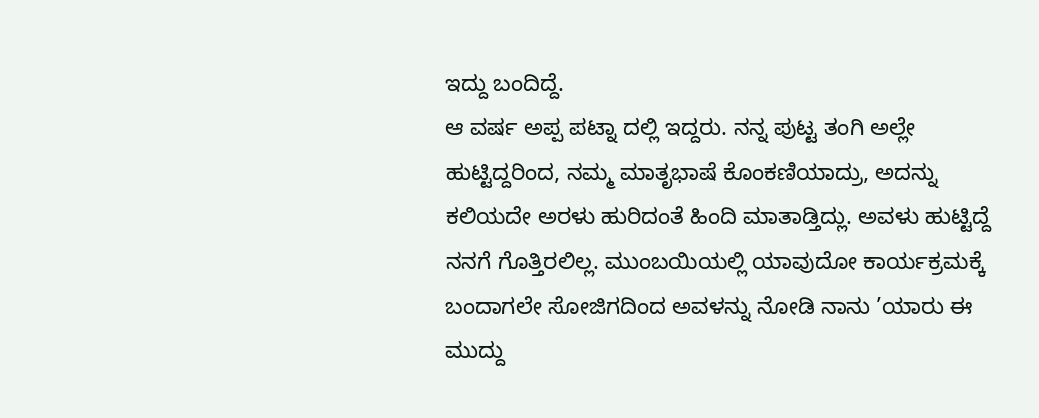ಇದ್ದು ಬಂದಿದ್ದೆ.
ಆ ವರ್ಷ ಅಪ್ಪ ಪಟ್ನಾ ದಲ್ಲಿ ಇದ್ದರು. ನನ್ನ ಪುಟ್ಟ ತಂಗಿ ಅಲ್ಲೇ ಹುಟ್ಟಿದ್ದರಿಂದ, ನಮ್ಮ ಮಾತೃಭಾಷೆ ಕೊಂಕಣಿಯಾದ್ರು, ಅದನ್ನು ಕಲಿಯದೇ ಅರಳು ಹುರಿದಂತೆ ಹಿಂದಿ ಮಾತಾಡ್ತಿದ್ಲು. ಅವಳು ಹುಟ್ಟಿದ್ದೆ ನನಗೆ ಗೊತ್ತಿರಲಿಲ್ಲ. ಮುಂಬಯಿಯಲ್ಲಿ ಯಾವುದೋ ಕಾರ್ಯಕ್ರಮಕ್ಕೆ ಬಂದಾಗಲೇ ಸೋಜಿಗದಿಂದ ಅವಳನ್ನು ನೋಡಿ ನಾನು ’ಯಾರು ಈ ಮುದ್ದು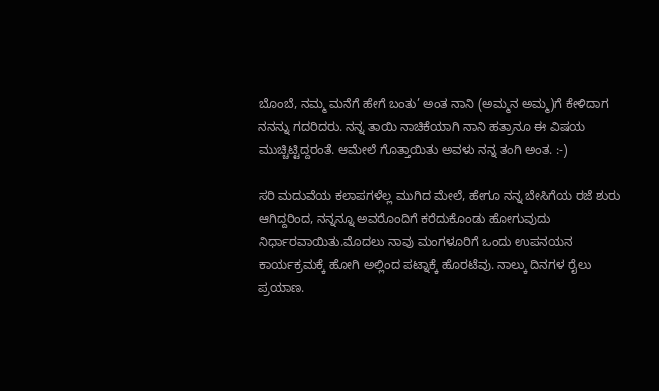ಬೊಂಬೆ, ನಮ್ಮ ಮನೆಗೆ ಹೇಗೆ ಬಂತು’ ಅಂತ ನಾನಿ (ಅಮ್ಮನ ಅಮ್ಮ)ಗೆ ಕೇಳಿದಾಗ ನನನ್ನು ಗದರಿದರು. ನನ್ನ ತಾಯಿ ನಾಚಿಕೆಯಾಗಿ ನಾನಿ ಹತ್ರಾನೂ ಈ ವಿಷಯ ಮುಚ್ಚಿಟ್ಟಿದ್ದರಂತೆ. ಆಮೇಲೆ ಗೊತ್ತಾಯಿತು ಅವಳು ನನ್ನ ತಂಗಿ ಅಂತ. :-)

ಸರಿ ಮದುವೆಯ ಕಲಾಪಗಳೆಲ್ಲ ಮುಗಿದ ಮೇಲೆ, ಹೇಗೂ ನನ್ನ ಬೇಸಿಗೆಯ ರಜೆ ಶುರು ಆಗಿದ್ದರಿಂದ, ನನ್ನನ್ನೂ ಅವರೊಂದಿಗೆ ಕರೆದುಕೊಂಡು ಹೋಗುವುದು ನಿರ್ಧಾರವಾಯಿತು.ಮೊದಲು ನಾವು ಮಂಗಳೂರಿಗೆ ಒಂದು ಉಪನಯನ ಕಾರ್ಯಕ್ರಮಕ್ಕೆ ಹೋಗಿ ಅಲ್ಲಿಂದ ಪಟ್ನಾಕ್ಕೆ ಹೊರಟೆವು. ನಾಲ್ಕು ದಿನಗಳ ರೈಲು ಪ್ರಯಾಣ.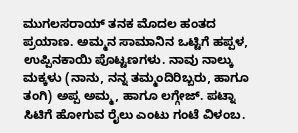ಮುಗಲಸರಾಯ್ ತನಕ ಮೊದಲ ಹಂತದ ಪ್ರಯಾಣ. ಅಮ್ಮನ ಸಾಮಾನಿನ ಒಟ್ಟಿಗೆ ಹಪ್ಪಳ, ಉಪ್ಪಿನಕಾಯಿ ಪೊಟ್ಟಣಗಳು. ನಾವು ನಾಲ್ಕು ಮಕ್ಕಳು (ನಾನು, ನನ್ನ ತಮ್ಮಂದಿರಿಬ್ಬರು, ಹಾಗೂ ತಂಗಿ) ಅಪ್ಪ ಅಮ್ಮ, ಹಾಗೂ ಲಗ್ಗೇಜ್. ಪಟ್ನಾ ಸಿಟಿಗೆ ಹೋಗುವ ರೈಲು ಎಂಟು ಗಂಟೆ ವಿಳಂಬ.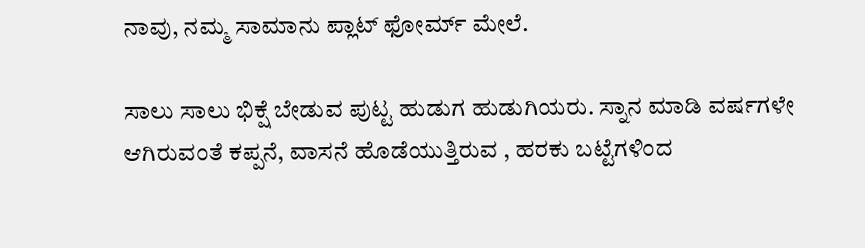ನಾವು, ನಮ್ಮ ಸಾಮಾನು ಪ್ಲಾಟ್ ಫೋರ್ಮ್ ಮೇಲೆ.

ಸಾಲು ಸಾಲು ಭಿಕ್ಷೆ ಬೇಡುವ ಪುಟ್ಟ ಹುಡುಗ ಹುಡುಗಿಯರು. ಸ್ನಾನ ಮಾಡಿ ವರ್ಷಗಳೇ ಆಗಿರುವಂತೆ ಕಪ್ಪನೆ, ವಾಸನೆ ಹೊಡೆಯುತ್ತಿರುವ , ಹರಕು ಬಟ್ಟೆಗಳಿಂದ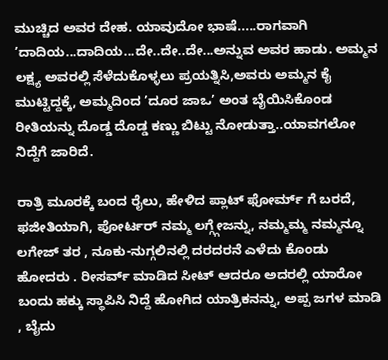ಮುಚ್ಚಿದ ಅವರ ದೇಹ. ಯಾವುದೋ ಭಾಷೆ.....ರಾಗವಾಗಿ ’ದಾದಿಯ...ದಾದಿಯ...ದೇ..ದೇ..ದೇ...ಅನ್ನುವ ಅವರ ಹಾಡು. ಅಮ್ಮನ ಲಕ್ಷ್ಯ ಅವರಲ್ಲಿ ಸೆಳೆದುಕೊಳ್ಳಲು ಪ್ರಯತ್ನಿಸಿ,ಅವರು ಅಮ್ಮನ ಕೈ ಮುಟ್ಟಿದ್ದಕ್ಕೆ, ಅಮ್ಮದಿಂದ ’ದೂರ ಜಾಒ’ ಅಂತ ಬೈಯಿಸಿಕೊಂಡ ರೀತಿಯನ್ನು ದೊಡ್ಡ ದೊಡ್ಡ ಕಣ್ಣು ಬಿಟ್ಟು ನೋಡುತ್ತಾ..ಯಾವಗಲೋ ನಿದ್ದೆಗೆ ಜಾರಿದೆ.

ರಾತ್ರಿ ಮೂರಕ್ಕೆ ಬಂದ ರೈಲು, ಹೇಳಿದ ಪ್ಲಾಟ್ ಫೋರ್ಮ್ ಗೆ ಬರದೆ, ಫಜೀತಿಯಾಗಿ, ಪೋರ್ಟರ್ ನಮ್ಮ ಲಗ್ಗ್ಗೇಜನ್ನು, ನಮ್ಮಮ್ಮ ನಮ್ಮನ್ನೂ ಲಗೇಜ್ ತರ , ನೂಕು-ನುಗ್ಗಲಿನಲ್ಲಿ ದರದರನೆ ಎಳೆದು ಕೊಂಡು ಹೋದರು . ರೀಸರ್ವ್ ಮಾಡಿದ ಸೀಟ್ ಆದರೂ ಅದರಲ್ಲಿ ಯಾರೋ ಬಂದು ಹಕ್ಕು ಸ್ಥಾಪಿಸಿ ನಿದ್ದೆ ಹೋಗಿದ ಯಾತ್ರಿಕನನ್ನು, ಅಪ್ಪ ಜಗಳ ಮಾಡಿ , ಬೈದು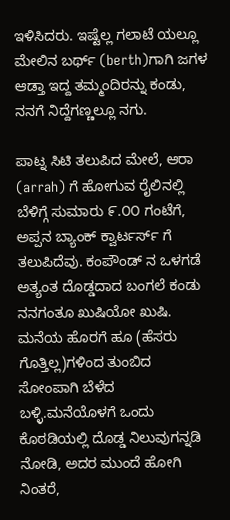ಇಳಿಸಿದರು. ಇಷ್ಟೆಲ್ಲ ಗಲಾಟೆ ಯಲ್ಲೂ ಮೇಲಿನ ಬರ್ಥ್ (berth)ಗಾಗಿ ಜಗಳ ಆಡ್ತಾ ಇದ್ದ ತಮ್ಮಂದಿರನ್ನು ಕಂಡು, ನನಗೆ ನಿದ್ದೆಗಣ್ಣಲ್ಲೂ ನಗು.

ಪಾಟ್ನ ಸಿಟಿ ತಲುಪಿದ ಮೇಲೆ, ಆರಾ (arrah) ಗೆ ಹೋಗುವ ರೈಲಿನಲ್ಲಿ ಬೆಳಿಗ್ಗೆ ಸುಮಾರು ೯.೦೦ ಗಂಟೆಗೆ, ಅಪ್ಪನ ಬ್ಯಾಂಕ್ ಕ್ವಾರ್ಟರ್ಸ್ ಗೆ ತಲುಪಿದೆವು. ಕಂಪೌಂಡ್ ನ ಒಳಗಡೆ ಅತ್ಯಂತ ದೊಡ್ಡದಾದ ಬಂಗಲೆ ಕಂಡು ನನಗಂತೂ ಖುಷಿಯೋ ಖುಷಿ. ಮನೆಯ ಹೊರಗೆ ಹೂ (ಹೆಸರು ಗೊತ್ತಿಲ್ಲ)ಗಳಿಂದ ತುಂಬಿದ ಸೋಂಪಾಗಿ ಬೆಳೆದ ಬಳ್ಳಿ.ಮನೆಯೊಳಗೆ ಒಂದು ಕೊಠಡಿಯಲ್ಲಿ ದೊಡ್ಡ ನಿಲುವುಗನ್ನಡಿ ನೋಡಿ, ಅದರ ಮುಂದೆ ಹೋಗಿ ನಿಂತರೆ,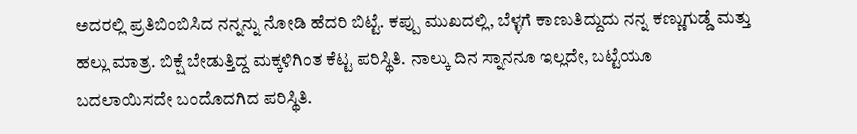ಅದರಲ್ಲಿ ಪ್ರತಿಬಿಂಬಿಸಿದ ನನ್ನನ್ನು ನೋಡಿ ಹೆದರಿ ಬಿಟ್ಟೆ. ಕಪ್ಪು ಮುಖದಲ್ಲಿ, ಬೆಳ್ಳಗೆ ಕಾಣುತಿದ್ದುದು ನನ್ನ ಕಣ್ಣುಗುಡ್ಡೆ ಮತ್ತು ಹಲ್ಲು ಮಾತ್ರ. ಬಿಕ್ಷೆ ಬೇಡುತ್ತಿದ್ದ ಮಕ್ಕಳಿಗಿಂತ ಕೆಟ್ಟ ಪರಿಸ್ಥಿತಿ. ನಾಲ್ಕು ದಿನ ಸ್ನಾನನೂ ಇಲ್ಲದೇ, ಬಟ್ಟೆಯೂ ಬದಲಾಯಿಸದೇ ಬಂದೊದಗಿದ ಪರಿಸ್ಥಿತಿ.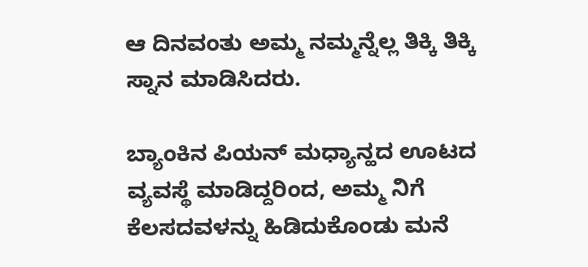ಆ ದಿನವಂತು ಅಮ್ಮ ನಮ್ಮನ್ನೆಲ್ಲ ತಿಕ್ಕಿ ತಿಕ್ಕಿ ಸ್ನಾನ ಮಾಡಿಸಿದರು.

ಬ್ಯಾಂಕಿನ ಪಿಯನ್ ಮಧ್ಯಾನ್ಹದ ಊಟದ ವ್ಯವಸ್ಥೆ ಮಾಡಿದ್ದರಿಂದ, ಅಮ್ಮ ನಿಗೆ ಕೆಲಸದವಳನ್ನು ಹಿಡಿದುಕೊಂಡು ಮನೆ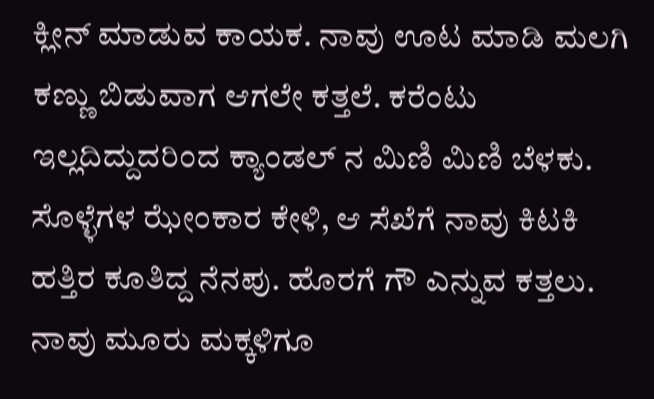ಕ್ಲೀನ್ ಮಾಡುವ ಕಾಯಕ. ನಾವು ಊಟ ಮಾಡಿ ಮಲಗಿ ಕಣ್ಣು ಬಿಡುವಾಗ ಆಗಲೇ ಕತ್ತಲೆ. ಕರೆಂಟು ಇಲ್ಲದಿದ್ದುದರಿಂದ ಕ್ಯಾಂಡಲ್ ನ ಮಿಣಿ ಮಿಣಿ ಬೆಳಕು. ಸೊಳ್ಳೆಗಳ ಝೇಂಕಾರ ಕೇಳಿ, ಆ ಸೆಖೆಗೆ ನಾವು ಕಿಟಕಿ ಹತ್ತಿರ ಕೂತಿದ್ದ ನೆನಪು. ಹೊರಗೆ ಗೌ ಎನ್ನುವ ಕತ್ತಲು. ನಾವು ಮೂರು ಮಕ್ಕಳಿಗೂ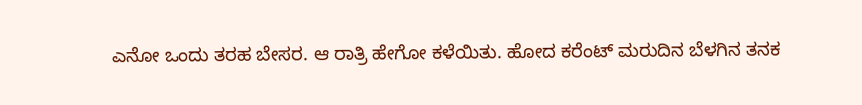ಎನೋ ಒಂದು ತರಹ ಬೇಸರ. ಆ ರಾತ್ರಿ ಹೇಗೋ ಕಳೆಯಿತು. ಹೋದ ಕರೆಂಟ್ ಮರುದಿನ ಬೆಳಗಿನ ತನಕ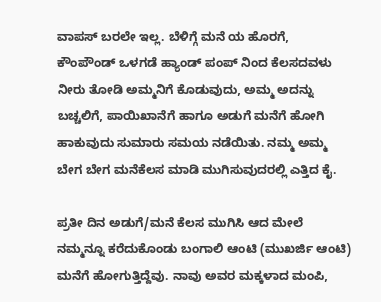ವಾಪಸ್ ಬರಲೇ ಇಲ್ಲ. ಬೆಳಿಗ್ಗೆ ಮನೆ ಯ ಹೊರಗೆ, ಕೌಂಪೌಂಡ್ ಒಳಗಡೆ ಹ್ಯಾಂಡ್ ಪಂಪ್ ನಿಂದ ಕೆಲಸದವಳು ನೀರು ತೋಡಿ ಅಮ್ಮನಿಗೆ ಕೊಡುವುದು, ಅಮ್ಮ ಅದನ್ನು ಬಚ್ಚಲಿಗೆ, ಪಾಯಿಖಾನೆಗೆ ಹಾಗೂ ಅಡುಗೆ ಮನೆಗೆ ಹೋಗಿ ಹಾಕುವುದು ಸುಮಾರು ಸಮಯ ನಡೆಯಿತು. ನಮ್ಮ ಅಮ್ಮ ಬೇಗ ಬೇಗ ಮನೆಕೆಲಸ ಮಾಡಿ ಮುಗಿಸುವುದರಲ್ಲಿ ಎತ್ತಿದ ಕೈ.

ಪ್ರತೀ ದಿನ ಅಡುಗೆ/ಮನೆ ಕೆಲಸ ಮುಗಿಸಿ ಆದ ಮೇಲೆ ನಮ್ಮನ್ನೂ ಕರೆದುಕೊಂಡು ಬಂಗಾಲಿ ಆಂಟಿ (ಮುಖರ್ಜಿ ಆಂಟಿ) ಮನೆಗೆ ಹೋಗುತ್ತಿದ್ದೆವು. ನಾವು ಅವರ ಮಕ್ಕಳಾದ ಮಂಪಿ,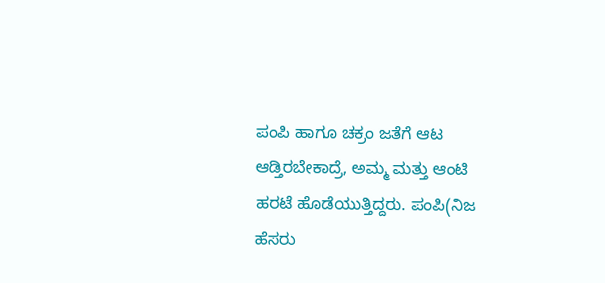ಪಂಪಿ ಹಾಗೂ ಚಕ್ರಂ ಜತೆಗೆ ಆಟ ಆಡ್ತಿರಬೇಕಾದ್ರೆ, ಅಮ್ಮ ಮತ್ತು ಆಂಟಿ ಹರಟೆ ಹೊಡೆಯುತ್ತಿದ್ದರು. ಪಂಪಿ(ನಿಜ ಹೆಸರು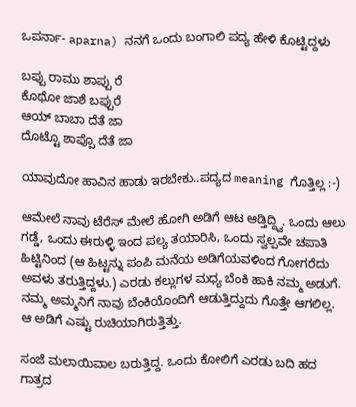ಒಪರ್ನಾ- aparna) ನನಗೆ ಒಂದು ಬಂಗಾಲಿ ಪದ್ಯ ಹೇಳಿ ಕೊಟ್ಟಿದ್ದಳು

ಬಪ್ಪು ರಾಮು ಶಾಪ್ಪು ರೆ
ಕೊಥೋ ಜಾಶೆ ಬಪ್ಪುರೆ
ಆಯ್ ಬಾಬಾ ದೆತೆ ಜಾ
ದೊಟ್ಟೊ ಶಾಪ್ಪೊ ದೆತೆ ಜಾ

ಯಾವುದೋ ಹಾವಿನ ಹಾಡು ಇರಬೇಕು..ಪದ್ಯದ meaning ಗೊತ್ತಿಲ್ಲ :-)

ಆಮೇಲೆ ನಾವು ಟೆರೆಸ್ ಮೇಲೆ ಹೋಗಿ ಅಡಿಗೆ ಆಟ ಆಡ್ತಿದ್ದ್ವಿ. ಒಂದು ಆಲು ಗಡ್ಡೆ, ಒಂದು ಈರುಳ್ಳಿ ಇಂದ ಪಲ್ಯ ತಯಾರಿಸಿ, ಒಂದು ಸ್ವಲ್ಪವೇ ಚಪಾತಿ ಹಿಟ್ಟಿನಿಂದ (ಆ ಹಿಟ್ಟನ್ನು ಪಂಪಿ ಮನೆಯ ಅಡಿಗೆಯವಳಿಂದ ಗೋಗರೆದು ಅವಳು ತರುತ್ತಿದ್ದಳು.) ಎರಡು ಕಲ್ಲುಗಳ ಮಧ್ಯ ಬೆಂಕಿ ಹಾಕಿ ನಮ್ಮ ಅಡುಗೆ. ನಮ್ಮ ಅಮ್ಮನಿಗೆ ನಾವು ಬೆಂಕಿಯೊಂದಿಗೆ ಆಡುತ್ತಿದ್ದುದು ಗೊತ್ತೇ ಆಗಲಿಲ್ಲ. ಆ ಅಡಿಗೆ ಎಷ್ಟು ರುಚಿಯಾಗಿರುತ್ತಿತ್ತು.

ಸಂಜೆ ಮಲಾಯಿವಾಲ ಬರುತ್ತಿದ್ದ. ಒಂದು ಕೋಲಿಗೆ ಎರಡು ಬದಿ ಹದ ಗಾತ್ರದ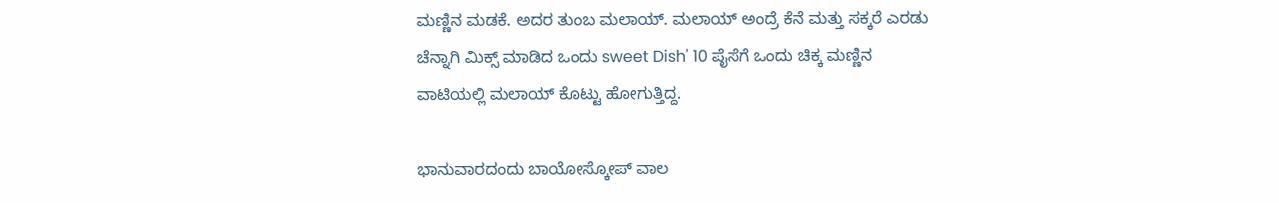ಮಣ್ಣಿನ ಮಡಕೆ. ಅದರ ತುಂಬ ಮಲಾಯ್. ಮಲಾಯ್ ಅಂದ್ರೆ ಕೆನೆ ಮತ್ತು ಸಕ್ಕರೆ ಎರಡು ಚೆನ್ನಾಗಿ ಮಿಕ್ಸ್ ಮಾಡಿದ ಒಂದು sweet Dish' 10 ಪೈಸೆಗೆ ಒಂದು ಚಿಕ್ಕ ಮಣ್ಣಿನ ವಾಟಿಯಲ್ಲಿ ಮಲಾಯ್ ಕೊಟ್ಟು ಹೋಗುತ್ತಿದ್ದ.

ಭಾನುವಾರದಂದು ಬಾಯೋಸ್ಕೋಪ್ ವಾಲ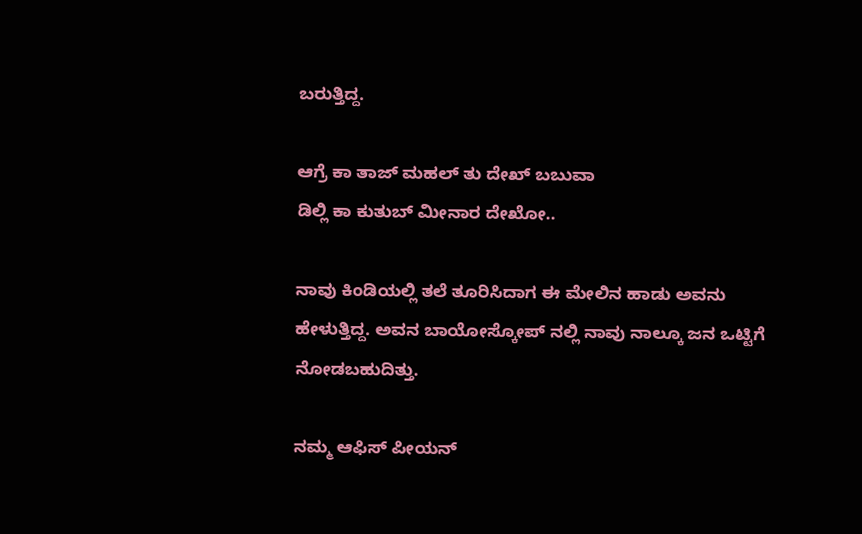ಬರುತ್ತಿದ್ದ.

ಆಗ್ರೆ ಕಾ ತಾಜ್ ಮಹಲ್ ತು ದೇಖ್ ಬಬುವಾ
ಡಿಲ್ಲಿ ಕಾ ಕುತುಬ್ ಮೀನಾರ ದೇಖೋ..

ನಾವು ಕಿಂಡಿಯಲ್ಲಿ ತಲೆ ತೂರಿಸಿದಾಗ ಈ ಮೇಲಿನ ಹಾಡು ಅವನು ಹೇಳುತ್ತಿದ್ದ. ಅವನ ಬಾಯೋಸ್ಕೋಪ್ ನಲ್ಲಿ ನಾವು ನಾಲ್ಕೂ ಜನ ಒಟ್ಟಿಗೆ ನೋಡಬಹುದಿತ್ತು.

ನಮ್ಮ ಆಫಿಸ್ ಪೀಯನ್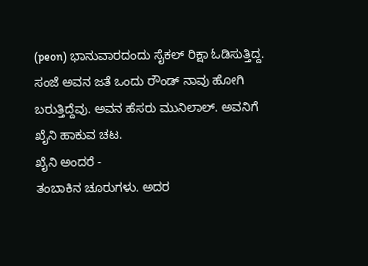(peon) ಭಾನುವಾರದಂದು ಸೈಕಲ್ ರಿಕ್ಷಾ ಓಡಿಸುತ್ತಿದ್ದ. ಸಂಜೆ ಅವನ ಜತೆ ಒಂದು ರೌಂಡ್ ನಾವು ಹೋಗಿ ಬರುತ್ತಿದ್ದೆವು. ಅವನ ಹೆಸರು ಮುನಿಲಾಲ್. ಅವನಿಗೆ ಖೈನಿ ಹಾಕುವ ಚಟ.
ಖೈನಿ ಅಂದರೆ -
ತಂಬಾಕಿನ ಚೂರುಗಳು. ಅದರ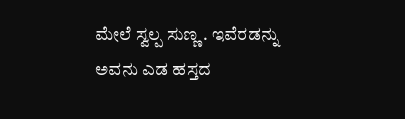ಮೇಲೆ ಸ್ವಲ್ಪ ಸುಣ್ಣ . ಇವೆರಡನ್ನು ಅವನು ಎಡ ಹಸ್ತದ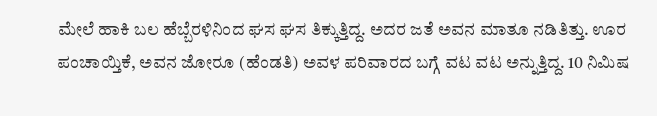ಮೇಲೆ ಹಾಕಿ ಬಲ ಹೆಬ್ಬೆರಳಿನಿಂದ ಘಸ ಘಸ ತಿಕ್ಕುತ್ತಿದ್ದ. ಅದರ ಜತೆ ಅವನ ಮಾತೂ ನಡಿತಿತ್ತು. ಊರ ಪಂಚಾಯ್ತಿಕೆ, ಅವನ ಜೋರೂ (ಹೆಂಡತಿ) ಅವಳ ಪರಿವಾರದ ಬಗ್ಗೆ ವಟ ವಟ ಅನ್ನುತ್ತಿದ್ದ. 10 ನಿಮಿಷ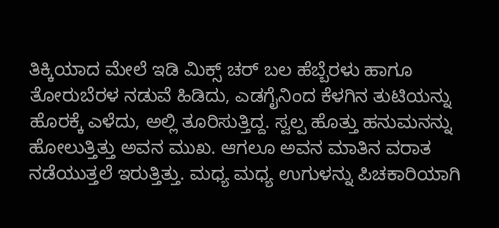ತಿಕ್ಕಿಯಾದ ಮೇಲೆ ಇಡಿ ಮಿಕ್ಸ್ ಚರ್ ಬಲ ಹೆಬ್ಬೆರಳು ಹಾಗೂ ತೋರುಬೆರಳ ನಡುವೆ ಹಿಡಿದು, ಎಡಗೈನಿಂದ ಕೆಳಗಿನ ತುಟಿಯನ್ನು ಹೊರಕ್ಕೆ ಎಳೆದು, ಅಲ್ಲಿ ತೂರಿಸುತ್ತಿದ್ದ. ಸ್ವಲ್ಪ ಹೊತ್ತು ಹನುಮನನ್ನು ಹೋಲುತ್ತಿತ್ತು ಅವನ ಮುಖ. ಆಗಲೂ ಅವನ ಮಾತಿನ ವರಾತ ನಡೆಯುತ್ತಲೆ ಇರುತ್ತಿತ್ತು. ಮಧ್ಯ ಮಧ್ಯ ಉಗುಳನ್ನು ಪಿಚಕಾರಿಯಾಗಿ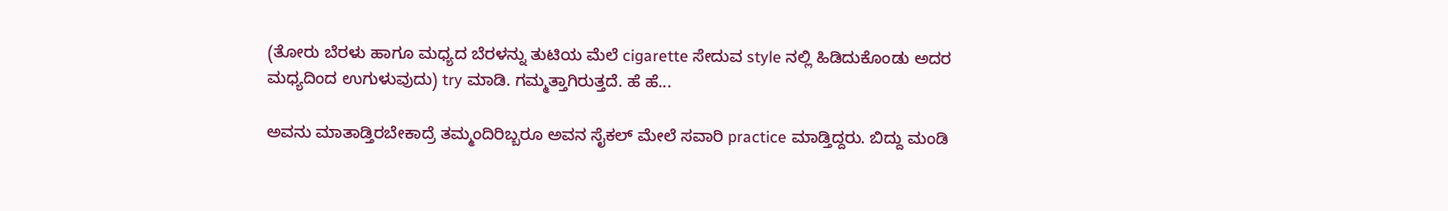(ತೋರು ಬೆರಳು ಹಾಗೂ ಮಧ್ಯದ ಬೆರಳನ್ನು ತುಟಿಯ ಮೆಲೆ cigarette ಸೇದುವ style ನಲ್ಲಿ ಹಿಡಿದುಕೊಂಡು ಅದರ ಮಧ್ಯದಿಂದ ಉಗುಳುವುದು) try ಮಾಡಿ. ಗಮ್ಮತ್ತಾಗಿರುತ್ತದೆ. ಹೆ ಹೆ...

ಅವನು ಮಾತಾಡ್ತಿರಬೇಕಾದ್ರೆ ತಮ್ಮಂದಿರಿಬ್ಬರೂ ಅವನ ಸೈಕಲ್ ಮೇಲೆ ಸವಾರಿ practice ಮಾಡ್ತಿದ್ದರು. ಬಿದ್ದು ಮಂಡಿ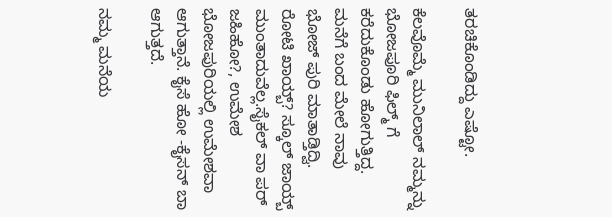ತರಚಿಕೊಂಡಿದ್ದು ಎಷ್ಟೋ.

ಕೆಲವೊಮ್ಮೆ ಮುನಿಲಾಲ್ ನಮ್ಮನ್ನು ಭೋಜಪೂರಿ ಫಿಲ್ಮ್ ಗೆ ಕರೆದುಕೊಂಡು ಹೋಗುತ್ತಿದ್ದ. ಮನೆಗೆ ಬಂದ ಮೇಲೆ ನಾವು ಭೋಜ್ ಪುರಿ ಮಾತಾಡ್ತಿದ್ವಿ. ರೋಟಿ ಖಾಯ್ಬ್? ಸ್ಕೂಲ್ ಜಾಯ್ಬ್ ಮುಂತಾದುವೆಲ್ಲ.ಸೈಕಲ್ ವಾ ಪರ್ ಜಹಿಹೋ?, ಉಮೇಶ ಭೋಜಪುರಿಯಲ್ಲಿ ಉಮೇಶವಾ ಆಗುತ್ತಾನೆ. ಕೈಸೆ ಹೋ -ಕೈಸನ್ ಬಾ ಆಗುತ್ತದೆ.

ನಮ್ಮ ಮನೆಯ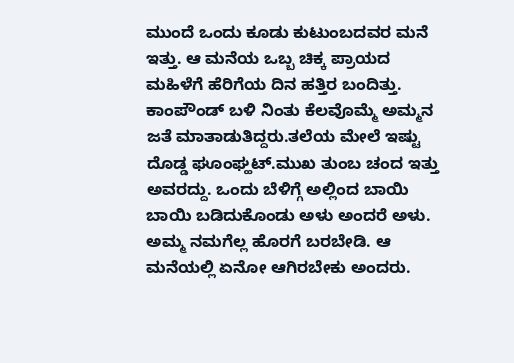ಮುಂದೆ ಒಂದು ಕೂಡು ಕುಟುಂಬದವರ ಮನೆ ಇತ್ತು. ಆ ಮನೆಯ ಒಬ್ಬ ಚಿಕ್ಕ ಪ್ರಾಯದ ಮಹಿಳೆಗೆ ಹೆರಿಗೆಯ ದಿನ ಹತ್ತಿರ ಬಂದಿತ್ತು. ಕಾಂಪೌಂಡ್ ಬಳಿ ನಿಂತು ಕೆಲವೊಮ್ಮೆ ಅಮ್ಮನ ಜತೆ ಮಾತಾಡುತಿದ್ದರು.ತಲೆಯ ಮೇಲೆ ಇಷ್ಟು ದೊಡ್ಡ ಘೂಂಘ್ಹಟ್.ಮುಖ ತುಂಬ ಚಂದ ಇತ್ತು ಅವರದ್ದು. ಒಂದು ಬೆಳಿಗ್ಗೆ ಅಲ್ಲಿಂದ ಬಾಯಿ ಬಾಯಿ ಬಡಿದುಕೊಂಡು ಅಳು ಅಂದರೆ ಅಳು. ಅಮ್ಮ ನಮಗೆಲ್ಲ ಹೊರಗೆ ಬರಬೇಡಿ. ಆ ಮನೆಯಲ್ಲಿ ಏನೋ ಆಗಿರಬೇಕು ಅಂದರು.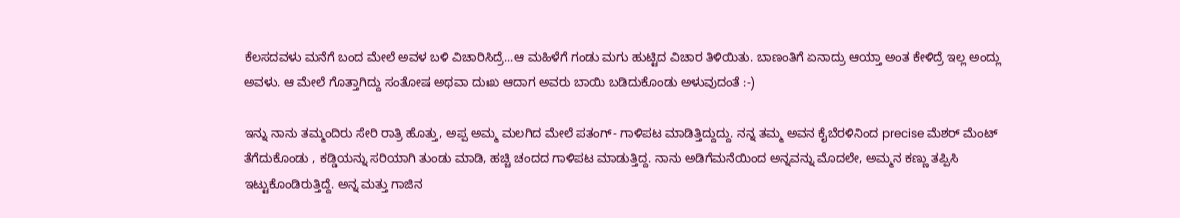ಕೆಲಸದವಳು ಮನೆಗೆ ಬಂದ ಮೇಲೆ ಅವಳ ಬಳಿ ವಿಚಾರಿಸಿದ್ರೆ...ಆ ಮಹಿಳೆಗೆ ಗಂಡು ಮಗು ಹುಟ್ಟಿದ ವಿಚಾರ ತಿಳಿಯಿತು. ಬಾಣಂತಿಗೆ ಏನಾದ್ರು ಆಯ್ತಾ ಅಂತ ಕೇಳಿದ್ರೆ ಇಲ್ಲ ಅಂದ್ಲು ಅವಳು. ಆ ಮೇಲೆ ಗೊತ್ತಾಗಿದ್ದು ಸಂತೋಷ ಅಥವಾ ದುಃಖ ಆದಾಗ ಅವರು ಬಾಯಿ ಬಡಿದುಕೊಂಡು ಅಳುವುದಂತೆ :-)

ಇನ್ನು ನಾನು ತಮ್ಮಂದಿರು ಸೇರಿ ರಾತ್ರಿ ಹೊತ್ತು, ಅಪ್ಪ ಅಮ್ಮ ಮಲಗಿದ ಮೇಲೆ ಪತಂಗ್- ಗಾಳಿಪಟ ಮಾಡಿತ್ತಿದ್ದುದ್ದು. ನನ್ನ ತಮ್ಮ ಅವನ ಕೈಬೆರಳಿನಿಂದ precise ಮೆಶರ್ ಮೆಂಟ್ ತೆಗೆದುಕೊಂಡು , ಕಡ್ಡಿಯನ್ನು ಸರಿಯಾಗಿ ತುಂಡು ಮಾಡಿ, ಹಚ್ಚಿ ಚಂದದ ಗಾಳಿಪಟ ಮಾಡುತ್ತಿದ್ದ. ನಾನು ಅಡಿಗೆಮನೆಯಿಂದ ಅನ್ನವನ್ನು ಮೊದಲೇ, ಅಮ್ಮನ ಕಣ್ಣು ತಪ್ಪಿಸಿ ಇಟ್ಟುಕೊಂಡಿರುತ್ತಿದ್ದೆ. ಅನ್ನ ಮತ್ತು ಗಾಜಿನ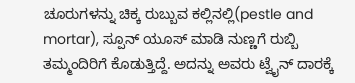ಚೂರುಗಳನ್ನು ಚಿಕ್ಕ ರುಬ್ಬುವ ಕಲ್ಲಿನಲ್ಲಿ(pestle and mortar), ಸ್ಪೂನ್ ಯೂಸ್ ಮಾಡಿ ನುಣ್ಣಗೆ ರುಬ್ಬಿ ತಮ್ಮಂದಿರಿಗೆ ಕೊಡುತ್ತಿದ್ದೆ. ಅದನ್ನು ಅವರು ಟ್ವೈನ್ ದಾರಕ್ಕೆ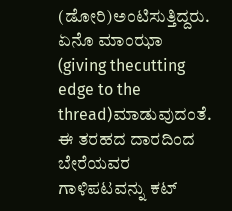(ಡೋರಿ)ಅಂಟಿಸುತ್ತಿದ್ದರು. ಏನೊ ಮಾಂಝಾ (giving thecutting edge to the thread)ಮಾಡುವುದಂತೆ. ಈ ತರಹದ ದಾರದಿಂದ ಬೇರೆಯವರ ಗಾಳಿಪಟವನ್ನು ಕಟ್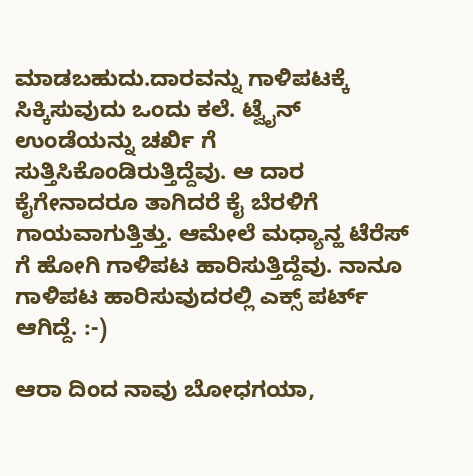ಮಾಡಬಹುದು.ದಾರವನ್ನು ಗಾಳಿಪಟಕ್ಕೆ ಸಿಕ್ಕಿಸುವುದು ಒಂದು ಕಲೆ. ಟ್ವೈನ್ ಉಂಡೆಯನ್ನು ಚರ್ಖಿ ಗೆ ಸುತ್ತಿಸಿಕೊಂಡಿರುತ್ತಿದ್ದೆವು. ಆ ದಾರ ಕೈಗೇನಾದರೂ ತಾಗಿದರೆ ಕೈ ಬೆರಳಿಗೆ ಗಾಯವಾಗುತ್ತಿತ್ತು. ಆಮೇಲೆ ಮಧ್ಯಾನ್ಹ ಟೆರೆಸ್ ಗೆ ಹೋಗಿ ಗಾಳಿಪಟ ಹಾರಿಸುತ್ತಿದ್ದೆವು. ನಾನೂ ಗಾಳಿಪಟ ಹಾರಿಸುವುದರಲ್ಲಿ ಎಕ್ಸ್ ಪರ್ಟ್ ಆಗಿದ್ದೆ. :-)

ಆರಾ ದಿಂದ ನಾವು ಬೋಧಗಯಾ,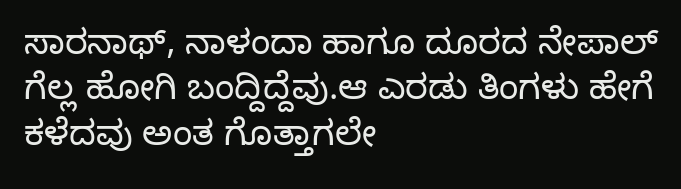ಸಾರನಾಥ್, ನಾಳಂದಾ ಹಾಗೂ ದೂರದ ನೇಪಾಲ್ ಗೆಲ್ಲ ಹೋಗಿ ಬಂದ್ದಿದ್ದೆವು.ಆ ಎರಡು ತಿಂಗಳು ಹೇಗೆ ಕಳೆದವು ಅಂತ ಗೊತ್ತಾಗಲೇ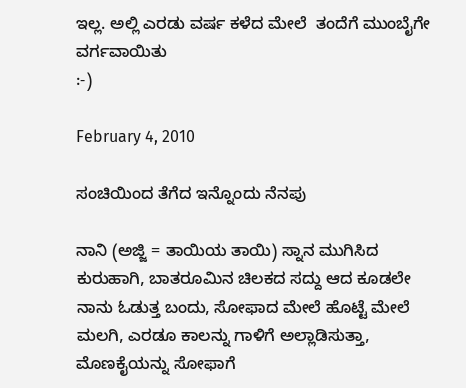ಇಲ್ಲ. ಅಲ್ಲಿ ಎರಡು ವರ್ಷ ಕಳೆದ ಮೇಲೆ  ತಂದೆಗೆ ಮುಂಬೈಗೇ ವರ್ಗವಾಯಿತು
:-)

February 4, 2010

ಸಂಚಿಯಿಂದ ತೆಗೆದ ಇನ್ನೊಂದು ನೆನಪು

ನಾನಿ (ಅಜ್ಜಿ = ತಾಯಿಯ ತಾಯಿ) ಸ್ನಾನ ಮುಗಿಸಿದ ಕುರುಹಾಗಿ, ಬಾತರೂಮಿನ ಚಿಲಕದ ಸದ್ದು ಆದ ಕೂಡಲೇ ನಾನು ಓಡುತ್ತ ಬಂದು, ಸೋಫಾದ ಮೇಲೆ ಹೊಟ್ಟೆ ಮೇಲೆ ಮಲಗಿ, ಎರಡೂ ಕಾಲನ್ನು ಗಾಳಿಗೆ ಅಲ್ಲಾಡಿಸುತ್ತಾ, ಮೊಣಕೈಯನ್ನು ಸೋಫಾಗೆ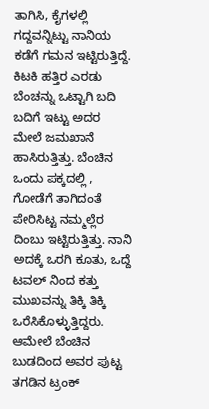ತಾಗಿಸಿ, ಕೈಗಳಲ್ಲಿ ಗದ್ದವನ್ನಿಟ್ಟು ನಾನಿಯ ಕಡೆಗೆ ಗಮನ ಇಟ್ಟಿರುತ್ತಿದ್ದೆ. ಕಿಟಕಿ ಹತ್ತಿರ ಎರಡು ಬೆಂಚನ್ನು ಒಟ್ಟಾಗಿ ಬದಿ ಬದಿಗೆ ಇಟ್ಟು ಅದರ ಮೇಲೆ ಜಮಖಾನೆ ಹಾಸಿರುತ್ತಿತ್ತು. ಬೆಂಚಿನ ಒಂದು ಪಕ್ಕದಲ್ಲಿ , ಗೋಡೆಗೆ ತಾಗಿದಂತೆ ಪೇರಿಸಿಟ್ಟ ನಮ್ಮಲ್ಲೆರ ದಿಂಬು ಇಟ್ಟಿರುತ್ತಿತ್ತು. ನಾನಿ ಅದಕ್ಕೆ ಒರಗಿ ಕೂತು, ಒದ್ದೆ ಟವಲ್ ನಿಂದ ಕತ್ತು ಮುಖವನ್ನು ತಿಕ್ಕಿ ತಿಕ್ಕಿ ಒರೆಸಿಕೊಳ್ಳುತ್ತಿದ್ದರು. ಆಮೇಲೆ ಬೆಂಚಿನ ಬುಡದಿಂದ ಅವರ ಪುಟ್ಟ ತಗಡಿನ ಟ್ರಂಕ್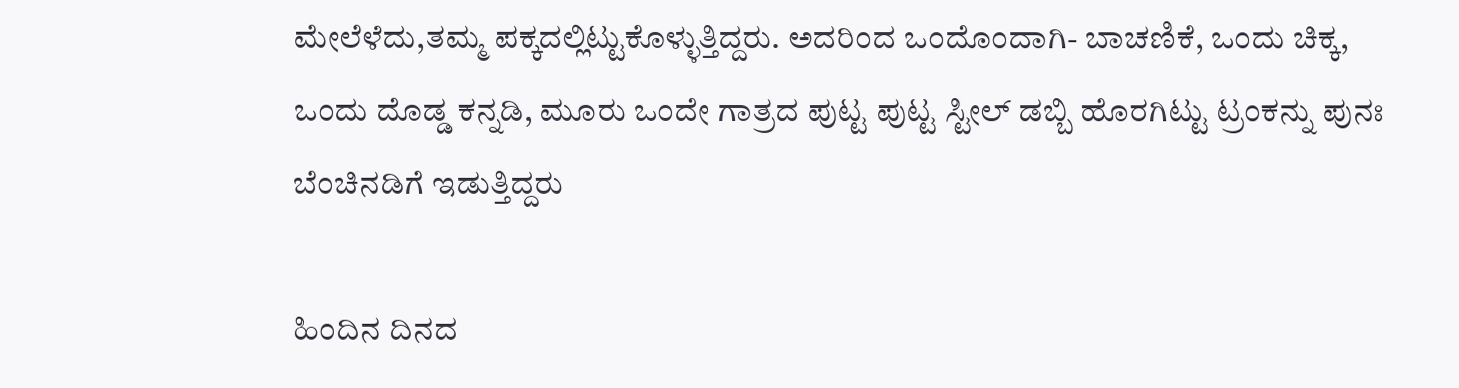ಮೇಲೆಳೆದು,ತಮ್ಮ ಪಕ್ಕದಲ್ಲಿಟ್ಟುಕೊಳ್ಳುತ್ತಿದ್ದರು. ಅದರಿಂದ ಒಂದೊಂದಾಗಿ- ಬಾಚಣಿಕೆ, ಒಂದು ಚಿಕ್ಕ, ಒಂದು ದೊಡ್ಡ ಕನ್ನಡಿ, ಮೂರು ಒಂದೇ ಗಾತ್ರದ ಪುಟ್ಟ ಪುಟ್ಟ ಸ್ಟೀಲ್ ಡಬ್ಬಿ ಹೊರಗಿಟ್ಟು ಟ್ರಂಕನ್ನು ಪುನಃ ಬೆಂಚಿನಡಿಗೆ ಇಡುತ್ತಿದ್ದರು

ಹಿಂದಿನ ದಿನದ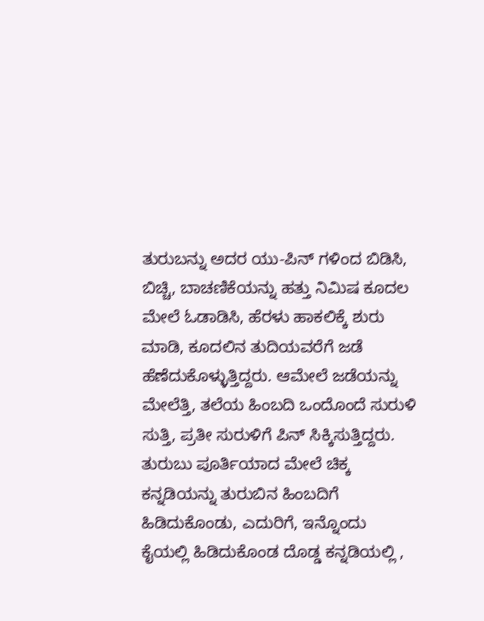ತುರುಬನ್ನು ಅದರ ಯು-ಪಿನ್ ಗಳಿಂದ ಬಿಡಿಸಿ, ಬಿಚ್ಚಿ, ಬಾಚಣಿಕೆಯನ್ನು ಹತ್ತು ನಿಮಿಷ ಕೂದಲ ಮೇಲೆ ಓಡಾಡಿಸಿ, ಹೆರಳು ಹಾಕಲಿಕ್ಕೆ ಶುರು ಮಾಡಿ, ಕೂದಲಿನ ತುದಿಯವರೆಗೆ ಜಡೆ ಹೆಣೆದುಕೊಳ್ಳುತ್ತಿದ್ದರು. ಆಮೇಲೆ ಜಡೆಯನ್ನು ಮೇಲೆತ್ತಿ, ತಲೆಯ ಹಿಂಬದಿ ಒಂದೊಂದೆ ಸುರುಳಿ ಸುತ್ತಿ, ಪ್ರತೀ ಸುರುಳಿಗೆ ಪಿನ್ ಸಿಕ್ಕಿಸುತ್ತಿದ್ದರು. ತುರುಬು ಪೂರ್ತಿಯಾದ ಮೇಲೆ ಚಿಕ್ಕ ಕನ್ನಡಿಯನ್ನು ತುರುಬಿನ ಹಿಂಬದಿಗೆ ಹಿಡಿದುಕೊಂಡು, ಎದುರಿಗೆ, ಇನ್ನೊಂದು ಕೈಯಲ್ಲಿ ಹಿಡಿದುಕೊಂಡ ದೊಡ್ಡ ಕನ್ನಡಿಯಲ್ಲಿ ,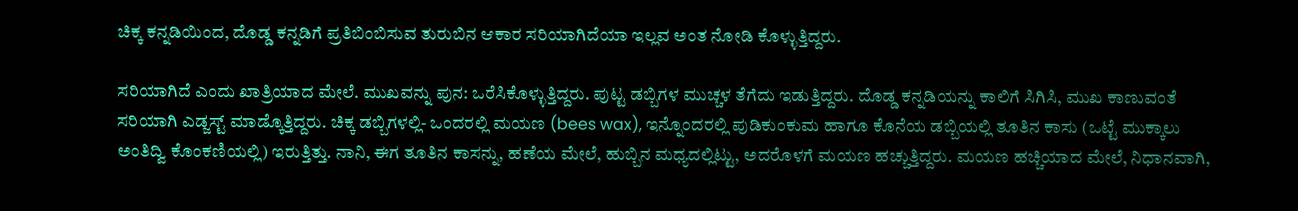ಚಿಕ್ಕ ಕನ್ನಡಿಯಿಂದ, ದೊಡ್ಡ ಕನ್ನಡಿಗೆ ಪ್ರತಿಬಿಂಬಿಸುವ ತುರುಬಿನ ಆಕಾರ ಸರಿಯಾಗಿದೆಯಾ ಇಲ್ಲವ ಅಂತ ನೋಡಿ ಕೊಳ್ಳುತ್ತಿದ್ದರು.

ಸರಿಯಾಗಿದೆ ಎಂದು ಖಾತ್ರಿಯಾದ ಮೇಲೆ. ಮುಖವನ್ನು ಪುನ: ಒರೆಸಿಕೊಳ್ಳುತ್ತಿದ್ದರು. ಪುಟ್ಟ ಡಬ್ಬಿಗಳ ಮುಚ್ಚಳ ತೆಗೆದು ಇಡುತ್ತಿದ್ದರು. ದೊಡ್ಡ ಕನ್ನಡಿಯನ್ನು ಕಾಲಿಗೆ ಸಿಗಿಸಿ, ಮುಖ ಕಾಣುವಂತೆ ಸರಿಯಾಗಿ ಎಡ್ಜಸ್ಟ್ ಮಾಡ್ಕೊತ್ತಿದ್ದರು. ಚಿಕ್ಕ ಡಬ್ಬಿಗಳಲ್ಲಿ- ಒಂದರಲ್ಲಿ ಮಯಣ (bees wax), ಇನ್ನೊಂದರಲ್ಲಿ ಪುಡಿಕುಂಕುಮ ಹಾಗೂ ಕೊನೆಯ ಡಬ್ಬಿಯಲ್ಲಿ ತೂತಿನ ಕಾಸು (ಒಟ್ಟೆ ಮುಕ್ಕಾಲು ಅಂತಿದ್ವಿ ಕೊಂಕಣಿಯಲ್ಲಿ) ಇರುತ್ತಿತ್ತು. ನಾನಿ, ಈಗ ತೂತಿನ ಕಾಸನ್ನು, ಹಣೆಯ ಮೇಲೆ, ಹುಬ್ಬಿನ ಮಧ್ಯದಲ್ಲಿಟ್ಟು, ಅದರೊಳಗೆ ಮಯಣ ಹಚ್ಚುತ್ತಿದ್ದರು. ಮಯಣ ಹಚ್ಚಿಯಾದ ಮೇಲೆ, ನಿಧಾನವಾಗಿ,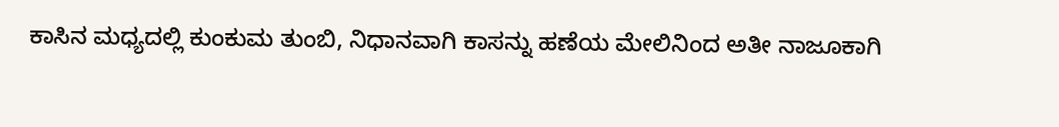ಕಾಸಿನ ಮಧ್ಯದಲ್ಲಿ ಕುಂಕುಮ ತುಂಬಿ, ನಿಧಾನವಾಗಿ ಕಾಸನ್ನು ಹಣೆಯ ಮೇಲಿನಿಂದ ಅತೀ ನಾಜೂಕಾಗಿ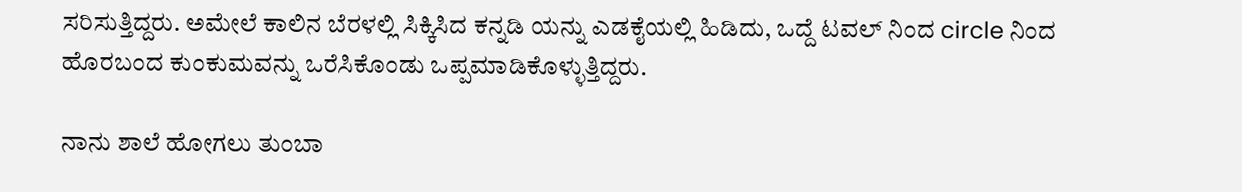ಸರಿಸುತ್ತಿದ್ದರು. ಅಮೇಲೆ ಕಾಲಿನ ಬೆರಳಲ್ಲಿ ಸಿಕ್ಕಿಸಿದ ಕನ್ನಡಿ ಯನ್ನು ಎಡಕೈಯಲ್ಲಿ ಹಿಡಿದು, ಒದ್ದೆ ಟವಲ್ ನಿಂದ circle ನಿಂದ ಹೊರಬಂದ ಕುಂಕುಮವನ್ನು ಒರೆಸಿಕೊಂಡು ಒಪ್ಪಮಾಡಿಕೊಳ್ಳುತ್ತಿದ್ದರು.

ನಾನು ಶಾಲೆ ಹೋಗಲು ತುಂಬಾ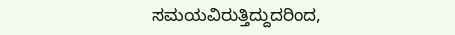ಸಮಯವಿರುತ್ತಿದ್ದುದರಿಂದ,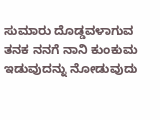ಸುಮಾರು ದೊಡ್ಡವಳಾಗುವ ತನಕ ನನಗೆ ನಾನಿ ಕುಂಕುಮ ಇಡುವುದನ್ನು ನೋಡುವುದು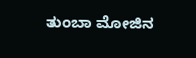ತುಂಬಾ ಮೋಜಿನ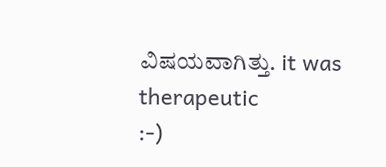ವಿಷಯವಾಗಿತ್ತು. it was therapeutic
:-)